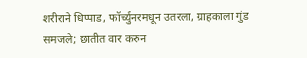शरीराने धिप्पाड, फॉर्च्युनरमधून उतरला, ग्राहकाला गुंड समजले; छातीत वार करुन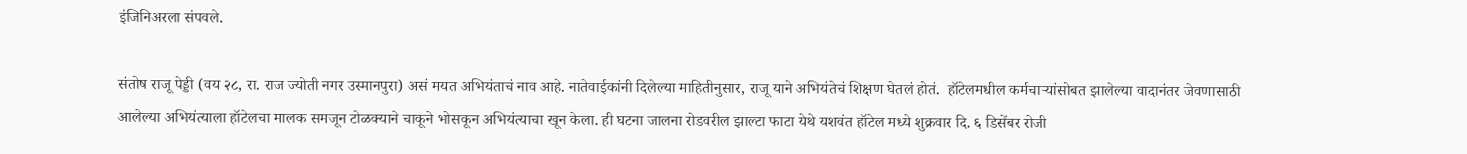इंजिनिअरला संपवले.

संतोष राजू पेड्डी (वय २८, रा. राज ज्योती नगर उस्मानपुरा) असं मयत अभियंताचं नाव आहे. नातेवाईकांनी दिलेल्या माहितीनुसार, राजू याने अभियंतेचं शिक्षण घेतलं होतं.  हॉटेलमधील कर्मचाऱ्यांसोबत झालेल्या वादानंतर जेवणासाठी आलेल्या अभियंत्याला हॉटेलचा मालक समजून टोळक्याने चाकूने भोसकून अभियंत्याचा खून केला. ही घटना जालना रोडवरील झाल्टा फाटा येथे यशवंत हॉटेल मध्ये शुक्रवार दि. ६ डिसेंबर रोजी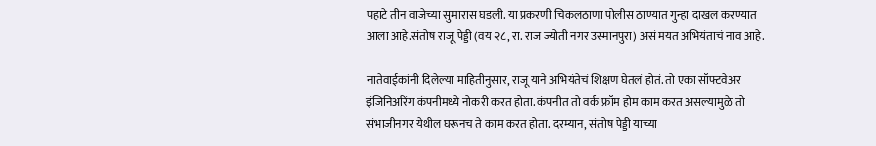पहाटे तीन वाजेच्या सुमारास घडली. या प्रकरणी चिकलठाणा पोलीस ठाण्यात गुन्हा दाखल करण्यात आला आहे.संतोष राजू पेड्डी (वय २८, रा. राज ज्योती नगर उस्मानपुरा) असं मयत अभियंताचं नाव आहे.

नातेवाईकांनी दिलेल्या माहितीनुसार, राजू याने अभियंतेचं शिक्षण घेतलं होतं. तो एका सॉफ्टवेअर इंजिनिअरिंग कंपनीमध्ये नोकरी करत होता. कंपनीत तो वर्क फ्रॉम होम काम करत असल्यामुळे तो संभाजीनगर येथील घरूनच ते काम करत होता. दरम्यान, संतोष पेड्डी याच्या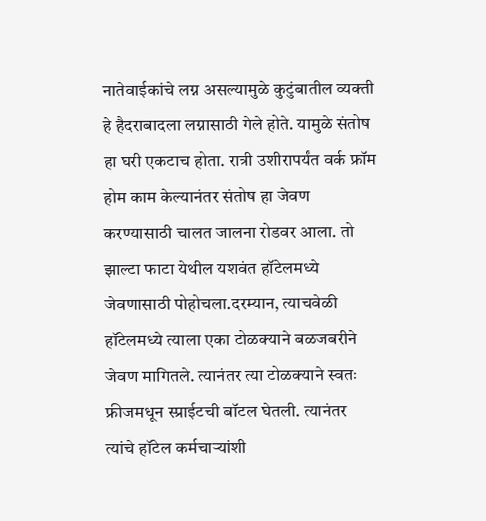नातेवाईकांचे लग्न असल्यामुळे कुटुंबातील व्यक्ती हे हैदराबादला लग्नासाठी गेले होते. यामुळे संतोष हा घरी एकटाच होता. रात्री उशीरापर्यंत वर्क फ्रॉम होम काम केल्यानंतर संतोष हा जेवण करण्यासाठी चालत जालना रोडवर आला. तो झाल्टा फाटा येथील यशवंत हॉटेलमध्ये जेवणासाठी पोहोचला.दरम्यान, त्याचवेळी हॉटेलमध्ये त्याला एका टोळक्याने बळजबरीने जेवण मागितले. त्यानंतर त्या टोळक्याने स्वतः फ्रीजमधून स्प्राईटची बॉटल घेतली. त्यानंतर त्यांचे हॉटेल कर्मचाऱ्यांशी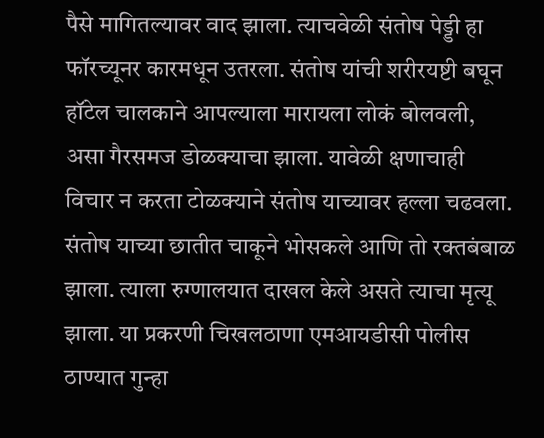पैसे मागितल्यावर वाद झाला. त्याचवेळी संतोष पेड्डी हा फॉरच्यूनर कारमधून उतरला. संतोष यांची शरीरयष्टी बघून हॉटेल चालकाने आपल्याला मारायला लोकं बोलवली, असा गैरसमज डोळक्याचा झाला. यावेळी क्षणाचाही विचार न करता टोळक्याने संतोष याच्यावर हल्ला चढवला. संतोष याच्या छातीत चाकूने भोसकले आणि तो रक्तबंबाळ झाला. त्याला रुग्णालयात दाखल केले असते त्याचा मृत्यू झाला. या प्रकरणी चिखलठाणा एमआयडीसी पोलीस ठाण्यात गुन्हा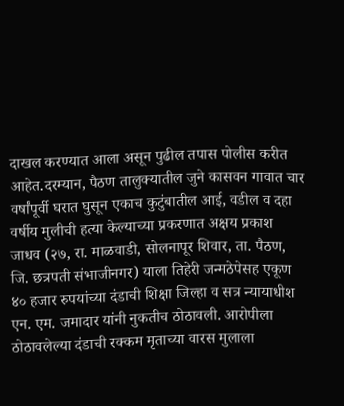दाखल करण्यात आला असून पुढील तपास पोलीस करीत आहेत.दरम्यान, पैठण तालुक्यातील जुने कासवन गावात चार वर्षांपूर्वी घरात घुसून एकाच कुटुंबातील आई, वडील व दहा वर्षीय मुलीची हत्या केल्याच्या प्रकरणात अक्षय प्रकाश जाधव (२७, रा. माळवाडी, सोलनापूर शिवार, ता. पैठण, जि. छत्रपती संभाजीनगर) याला तिहेरी जन्मठेपेसह एकूण ४० हजार रुपयांच्या दंडाची शिक्षा जिल्हा व सत्र न्यायाधीश एन. एम. जमादार यांनी नुकतीच ठोठावली. आरोपीला ठोठावलेल्या दंडाची रक्कम मृताच्या वारस मुलाला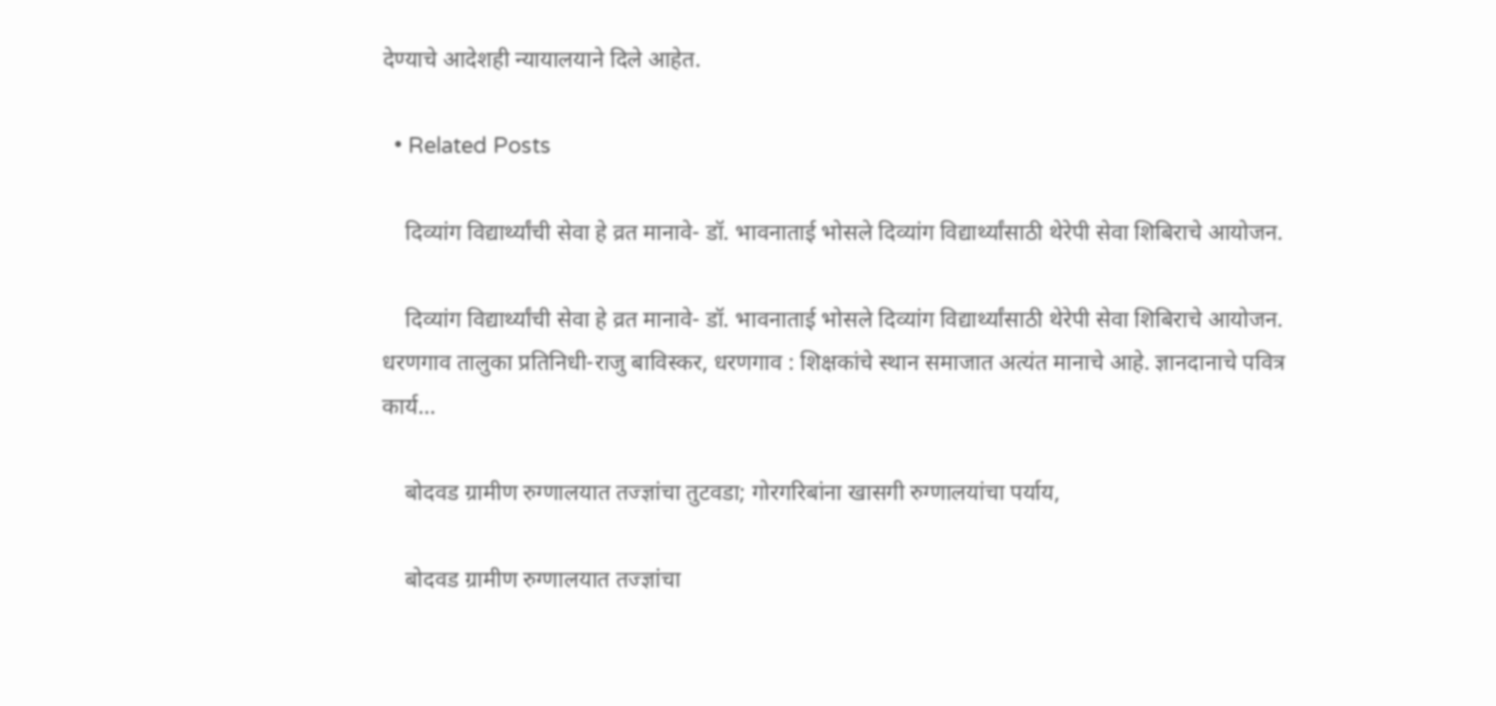देण्याचे आदेशही न्यायालयाने दिले आहेत.

  • Related Posts

    दिव्यांग विद्यार्थ्यांची सेवा हे व्रत मानावे- डॉ. भावनाताई भोसले दिव्यांग विद्यार्थ्यांसाठी थेरेपी सेवा शिबिराचे आयोजन.

    दिव्यांग विद्यार्थ्यांची सेवा हे व्रत मानावे- डॉ. भावनाताई भोसले दिव्यांग विद्यार्थ्यांसाठी थेरेपी सेवा शिबिराचे आयोजन. धरणगाव तालुका प्रतिनिधी-राजु बाविस्कर, धरणगाव : शिक्षकांचे स्थान समाजात अत्यंत मानाचे आहे. ज्ञानदानाचे पवित्र कार्य…

    बोदवड ग्रामीण रुग्णालयात तज्ज्ञांचा तुटवडा; गोरगरिबांना खासगी रुग्णालयांचा पर्याय,

    बोदवड ग्रामीण रुग्णालयात तज्ज्ञांचा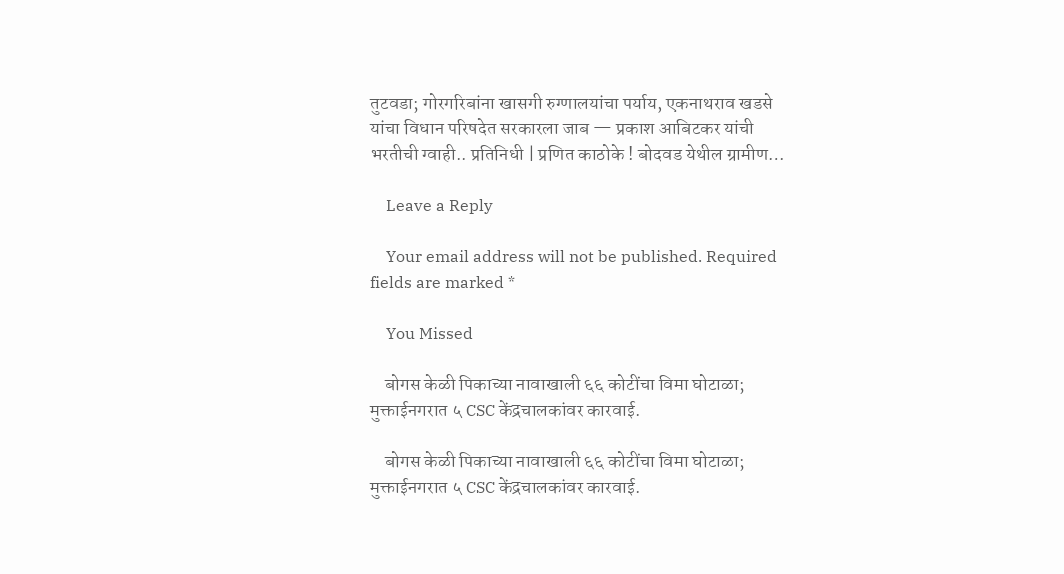तुटवडा; गोरगरिबांना खासगी रुग्णालयांचा पर्याय, एकनाथराव खडसे यांचा विधान परिषदेत सरकारला जाब — प्रकाश आबिटकर यांची भरतीची ग्वाही.. प्रतिनिधी | प्रणित काठोके ! बोदवड येथील ग्रामीण…

    Leave a Reply

    Your email address will not be published. Required fields are marked *

    You Missed

    बोगस केळी पिकाच्या नावाखाली ६६ कोटींचा विमा घोटाळा; मुक्ताईनगरात ५ CSC केंद्रचालकांवर कारवाई.

    बोगस केळी पिकाच्या नावाखाली ६६ कोटींचा विमा घोटाळा; मुक्ताईनगरात ५ CSC केंद्रचालकांवर कारवाई.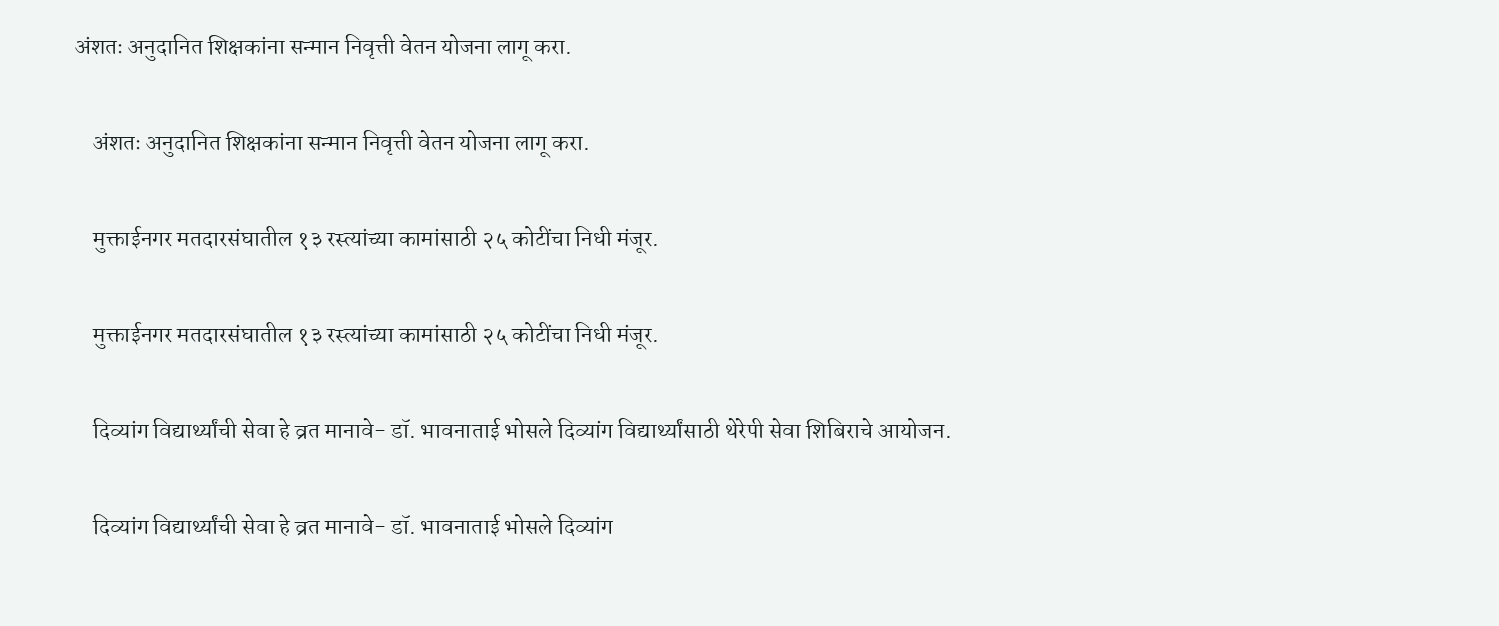अंशतः अनुदानित शिक्षकांना सन्मान निवृत्ती वेतन योजना लागू करा.

    अंशतः अनुदानित शिक्षकांना सन्मान निवृत्ती वेतन योजना लागू करा.

    मुक्ताईनगर मतदारसंघातील १३ रस्त्यांच्या कामांसाठी २५ कोटींचा निधी मंजूर.

    मुक्ताईनगर मतदारसंघातील १३ रस्त्यांच्या कामांसाठी २५ कोटींचा निधी मंजूर.

    दिव्यांग विद्यार्थ्यांची सेवा हे व्रत मानावे- डॉ. भावनाताई भोसले दिव्यांग विद्यार्थ्यांसाठी थेरेपी सेवा शिबिराचे आयोजन.

    दिव्यांग विद्यार्थ्यांची सेवा हे व्रत मानावे- डॉ. भावनाताई भोसले दिव्यांग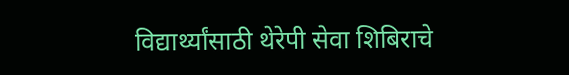विद्यार्थ्यांसाठी थेरेपी सेवा शिबिराचे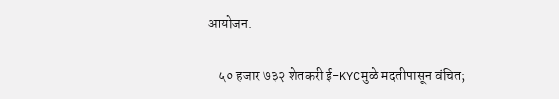आयोजन.

    ५० हजार ७३२ शेतकरी ई-KYCमुळे मदतीपासून वंचित;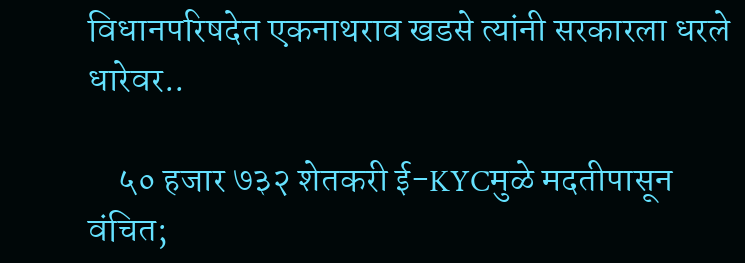विधानपरिषदेत एकनाथराव खडसे त्यांनी सरकारला धरले धारेवर..

    ५० हजार ७३२ शेतकरी ई-KYCमुळे मदतीपासून वंचित;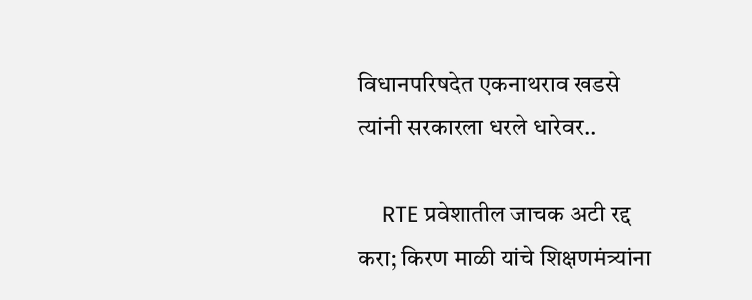विधानपरिषदेत एकनाथराव खडसे त्यांनी सरकारला धरले धारेवर..

    RTE प्रवेशातील जाचक अटी रद्द करा; किरण माळी यांचे शिक्षणमंत्र्यांना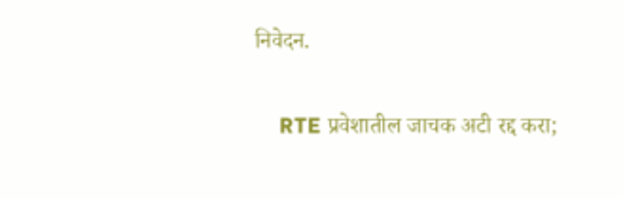निवेदन.

    RTE प्रवेशातील जाचक अटी रद्द करा;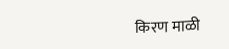किरण माळी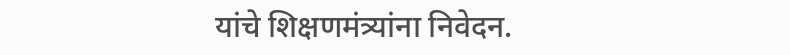यांचे शिक्षणमंत्र्यांना निवेदन.